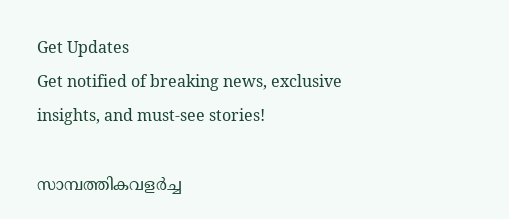Get Updates
Get notified of breaking news, exclusive insights, and must-see stories!

സാമ്പത്തികവളര്‍ച്ച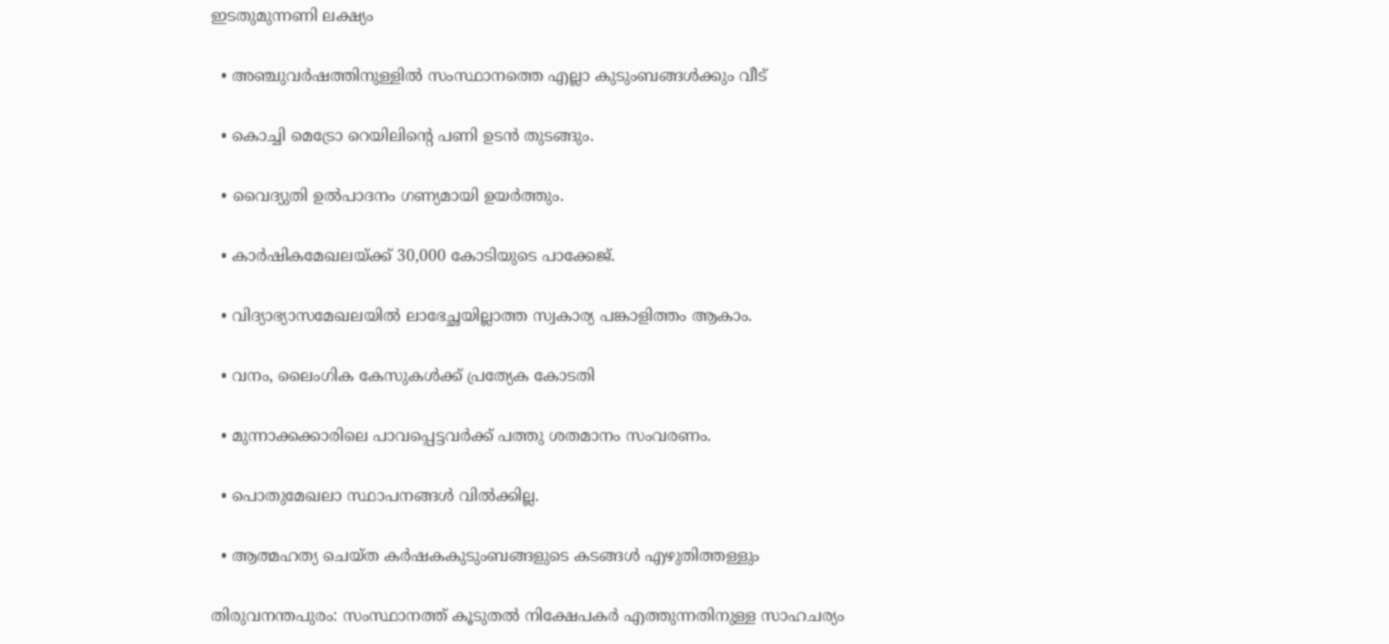ഇടതുമുന്നണി ലക്ഷ്യം

  • അഞ്ചുവര്‍ഷത്തിനുള്ളില്‍ സംസ്ഥാനത്തെ എല്ലാ കുടുംബങ്ങള്‍ക്കും വീട്

  • കൊച്ചി മെട്രോ റെയിലിന്റെ പണി ഉടന്‍ തുടങ്ങും.

  • വൈദ്യുതി ഉല്‍പാദനം ഗണ്യമായി ഉയര്‍ത്തും.

  • കാര്‍ഷികമേഖലയ്ക്ക് 30,000 കോടിയുടെ പാക്കേജ്.

  • വിദ്യാഭ്യാസമേഖലയില്‍ ലാഭേച്ഛയില്ലാത്ത സ്വകാര്യ പങ്കാളിത്തം ആകാം.

  • വനം, ലൈംഗിക കേസുകള്‍ക്ക് പ്രത്യേക കോടതി

  • മുന്നാക്കക്കാരിലെ പാവപ്പെട്ടവര്‍ക്ക് പത്തു ശതമാനം സംവരണം.

  • പൊതുമേഖലാ സ്ഥാപനങ്ങള്‍ വില്‍ക്കില്ല.

  • ആത്മഹത്യ ചെയ്ത കര്‍ഷകകുടുംബങ്ങളുടെ കടങ്ങള്‍ എഴുതിത്തള്ളും

തിരുവനന്തപുരം: സംസ്ഥാനത്ത് കൂടുതല്‍ നിക്ഷേപകര്‍ എത്തുന്നതിനുള്ള സാഹചര്യം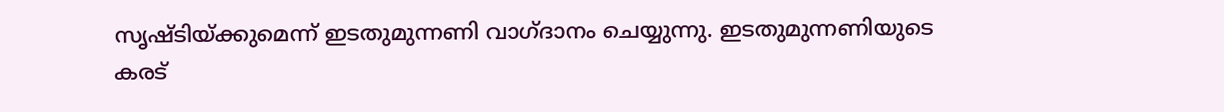സൃഷ്ടിയ്ക്കുമെന്ന് ഇടതുമുന്നണി വാഗ്ദാനം ചെയ്യുന്നു. ഇടതുമുന്നണിയുടെ കരട്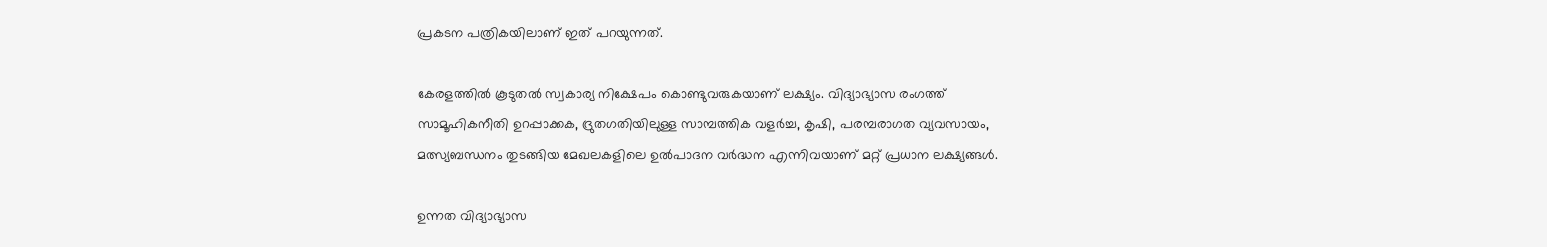പ്രകടന പത്രികയിലാണ് ഇത് പറയുന്നത്.

കേരളത്തില്‍ കൂടുതല്‍ സ്വകാര്യ നിക്ഷേപം കൊണ്ടുവരുകയാണ് ലക്ഷ്യം. വിദ്യാഭ്യാസ രംഗത്ത് സാമൂഹികനീതി ഉറപ്പാക്കക, ദ്രുതഗതിയിലുള്ള സാമ്പത്തിക വളര്‍ച്ച, കൃഷി, പരമ്പരാഗത വ്യവസായം, മത്സ്യബന്ധനം തുടങ്ങിയ മേഖലകളിലെ ഉല്‍പാദന വര്‍ദ്ധന എന്നിവയാണ് മറ്റ് പ്രധാന ലക്ഷ്യങ്ങള്‍.

ഉന്നത വിദ്യാഭ്യാസ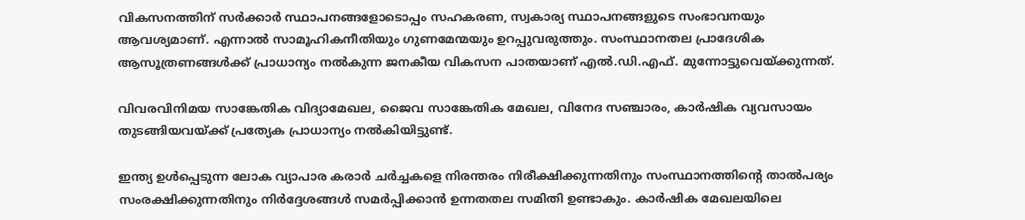വികസനത്തിന് സര്‍ക്കാര്‍ സ്ഥാപനങ്ങളോടൊപ്പം സഹകരണ, സ്വകാര്യ സ്ഥാപനങ്ങളുടെ സംഭാവനയും ആവശ്യമാണ്. എന്നാല്‍ സാമൂഹികനീതിയും ഗുണമേന്മയും ഉറപ്പുവരുത്തും. സംസ്ഥാനതല പ്രാദേശിക ആസൂത്രണങ്ങള്‍ക്ക് പ്രാധാന്യം നല്‍കുന്ന ജനകീയ വികസന പാതയാണ് എല്‍.ഡി.എഫ്. മുന്നോട്ടുവെയ്ക്കുന്നത്.

വിവരവിനിമയ സാങ്കേതിക വിദ്യാമേഖല, ജൈവ സാങ്കേതിക മേഖല, വിനേദ സഞ്ചാരം, കാര്‍ഷിക വ്യവസായം തുടങ്ങിയവയ്ക്ക് പ്രത്യേക പ്രാധാന്യം നല്‍കിയിട്ടുണ്ട്.

ഇന്ത്യ ഉള്‍പ്പെടുന്ന ലോക വ്യാപാര കരാര്‍ ചര്‍ച്ചകളെ നിരന്തരം നിരീക്ഷിക്കുന്നതിനും സംസ്ഥാനത്തിന്റെ താല്‍പര്യം സംരക്ഷിക്കുന്നതിനും നിര്‍ദ്ദേശങ്ങള്‍ സമര്‍പ്പിക്കാന്‍ ഉന്നതതല സമിതി ഉണ്ടാകും. കാര്‍ഷിക മേഖലയിലെ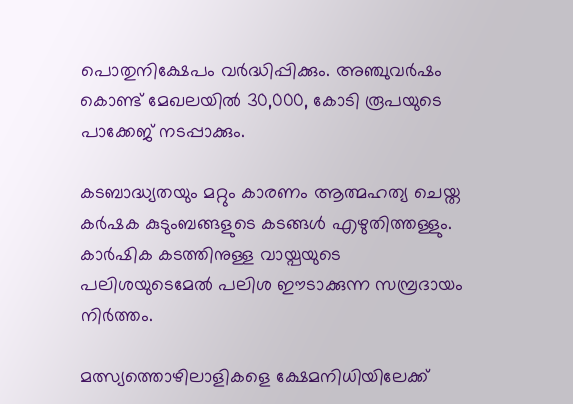പൊതുനിക്ഷേപം വര്‍ദ്ധിപ്പിക്കും. അഞ്ചുവര്‍ഷം കൊണ്ട് മേഖലയില്‍ 30,000, കോടി രൂപയുടെ പാക്കേജ് നടപ്പാക്കും.

കടബാദ്ധ്യതയും മറ്റും കാരണം ആത്മഹത്യ ചെയ്ത കര്‍ഷക കുടുംബങ്ങളുടെ കടങ്ങള്‍ എഴുതിത്തള്ളും. കാര്‍ഷിക കടത്തിനുള്ള വായ്പയുടെ പലിശയുടെമേല്‍ പലിശ ഈടാക്കുന്ന സമ്പ്രദായം നിര്‍ത്തം.

മത്സ്യത്തൊഴിലാളികളെ ക്ഷേമനിധിയിലേക്ക്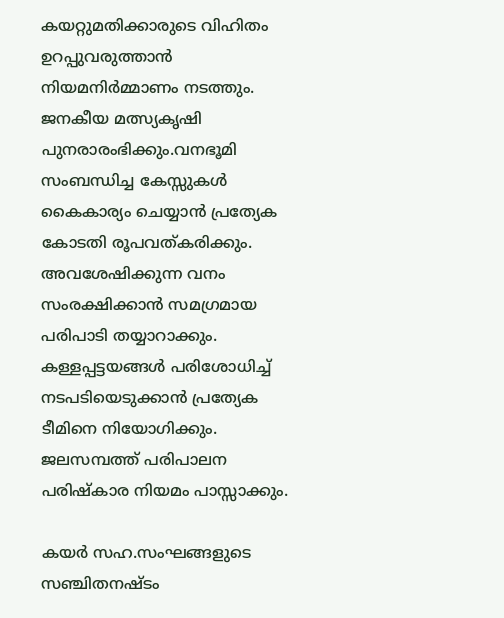കയറ്റുമതിക്കാരുടെ വിഹിതം ഉറപ്പുവരുത്താന്‍ നിയമനിര്‍മ്മാണം നടത്തും. ജനകീയ മത്സ്യകൃഷി പുനരാരംഭിക്കും.വനഭൂമി സംബന്ധിച്ച കേസ്സുകള്‍ കൈകാര്യം ചെയ്യാന്‍ പ്രത്യേക കോടതി രൂപവത്കരിക്കും. അവശേഷിക്കുന്ന വനം സംരക്ഷിക്കാന്‍ സമഗ്രമായ പരിപാടി തയ്യാറാക്കും. കള്ളപ്പട്ടയങ്ങള്‍ പരിശോധിച്ച് നടപടിയെടുക്കാന്‍ പ്രത്യേക ടീമിനെ നിയോഗിക്കും. ജലസമ്പത്ത് പരിപാലന പരിഷ്കാര നിയമം പാസ്സാക്കും.

കയര്‍ സഹ.സംഘങ്ങളുടെ സഞ്ചിതനഷ്ടം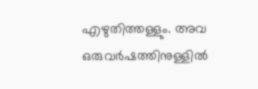എഴുതിത്തള്ളും. അവ ഒരുവര്‍ഷത്തിനുള്ളില്‍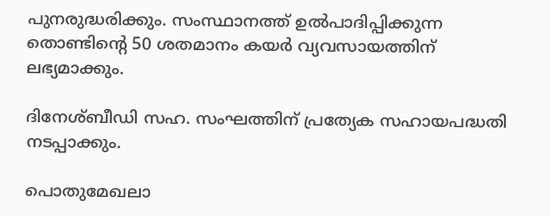പുനരുദ്ധരിക്കും. സംസ്ഥാനത്ത് ഉല്‍പാദിപ്പിക്കുന്ന തൊണ്ടിന്റെ 50 ശതമാനം കയര്‍ വ്യവസായത്തിന് ലഭ്യമാക്കും.

ദിനേശ്ബീഡി സഹ. സംഘത്തിന് പ്രത്യേക സഹായപദ്ധതി നടപ്പാക്കും.

പൊതുമേഖലാ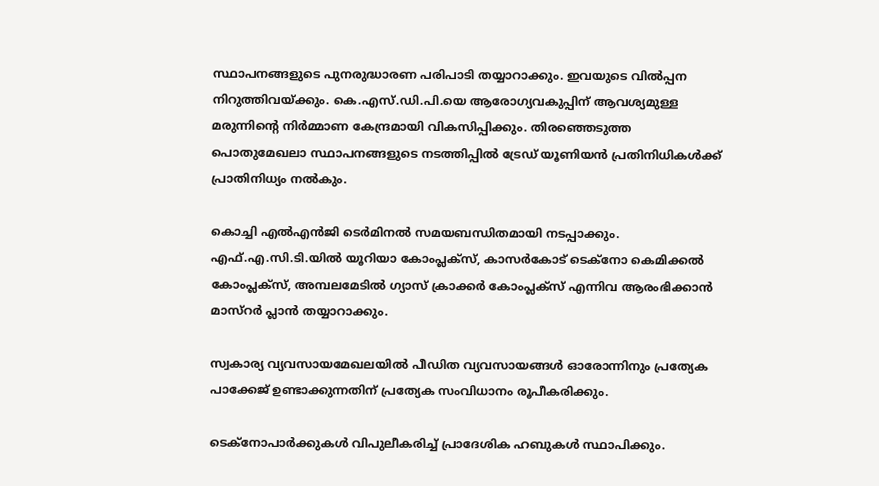സ്ഥാപനങ്ങളുടെ പുനരുദ്ധാരണ പരിപാടി തയ്യാറാക്കും. ഇവയുടെ വില്‍പ്പന നിറുത്തിവയ്ക്കും. കെ.എസ്.ഡി.പി.യെ ആരോഗ്യവകുപ്പിന് ആവശ്യമുള്ള മരുന്നിന്റെ നിര്‍മ്മാണ കേന്ദ്രമായി വികസിപ്പിക്കും. തിരഞ്ഞെടുത്ത പൊതുമേഖലാ സ്ഥാപനങ്ങളുടെ നടത്തിപ്പില്‍ ട്രേഡ് യൂണിയന്‍ പ്രതിനിധികള്‍ക്ക് പ്രാതിനിധ്യം നല്‍കും.

കൊച്ചി എല്‍എന്‍ജി ടെര്‍മിനല്‍ സമയബന്ധിതമായി നടപ്പാക്കും. എഫ്.എ.സി.ടി.യില്‍ യൂറിയാ കോംപ്ലക്സ്, കാസര്‍കോട് ടെക്നോ കെമിക്കല്‍ കോംപ്ലക്സ്, അമ്പലമേടില്‍ ഗ്യാസ് ക്രാക്കര്‍ കോംപ്ലക്സ് എന്നിവ ആരംഭിക്കാന്‍ മാസ്റര്‍ പ്ലാന്‍ തയ്യാറാക്കും.

സ്വകാര്യ വ്യവസായമേഖലയില്‍ പീഡിത വ്യവസായങ്ങള്‍ ഓരോന്നിനും പ്രത്യേക പാക്കേജ് ഉണ്ടാക്കുന്നതിന് പ്രത്യേക സംവിധാനം രൂപീകരിക്കും.

ടെക്നോപാര്‍ക്കുകള്‍ വിപുലീകരിച്ച് പ്രാദേശിക ഹബുകള്‍ സ്ഥാപിക്കും.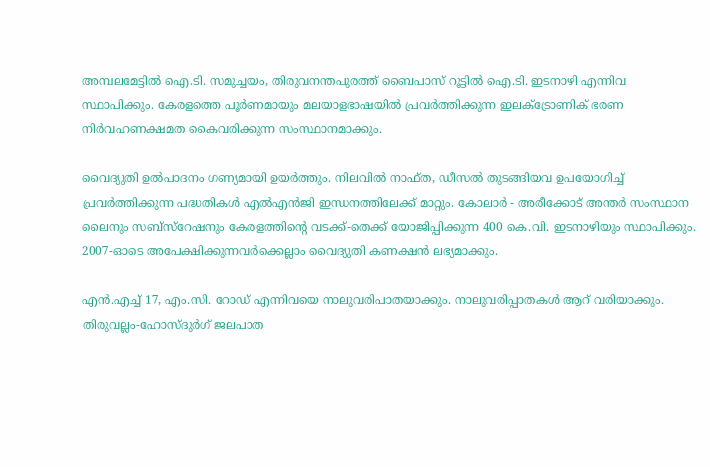അമ്പലമേട്ടില്‍ ഐ.ടി. സമുച്ചയം, തിരുവനന്തപുരത്ത് ബൈപാസ് റൂട്ടില്‍ ഐ.ടി. ഇടനാഴി എന്നിവ സ്ഥാപിക്കും. കേരളത്തെ പൂര്‍ണമായും മലയാളഭാഷയില്‍ പ്രവര്‍ത്തിക്കുന്ന ഇലക്ട്രോണിക് ഭരണ നിര്‍വഹണക്ഷമത കൈവരിക്കുന്ന സംസ്ഥാനമാക്കും.

വൈദ്യുതി ഉല്‍പാദനം ഗണ്യമായി ഉയര്‍ത്തും. നിലവില്‍ നാഫ്ത, ഡീസല്‍ തുടങ്ങിയവ ഉപയോഗിച്ച് പ്രവര്‍ത്തിക്കുന്ന പദ്ധതികള്‍ എല്‍എന്‍ജി ഇന്ധനത്തിലേക്ക് മാറ്റും. കോലാര്‍ - അരീക്കോട് അന്തര്‍ സംസ്ഥാന ലൈനും സബ്സ്റേഷനും കേരളത്തിന്റെ വടക്ക്-തെക്ക് യോജിപ്പിക്കുന്ന 400 കെ.വി. ഇടനാഴിയും സ്ഥാപിക്കും. 2007-ഓടെ അപേക്ഷിക്കുന്നവര്‍ക്കെല്ലാം വൈദ്യുതി കണക്ഷന്‍ ലഭ്യമാക്കും.

എന്‍.എച്ച് 17, എം.സി. റോഡ് എന്നിവയെ നാലുവരിപാതയാക്കും. നാലുവരിപ്പാതകള്‍ ആറ് വരിയാക്കും. തിരുവല്ലം-ഹോസ്ദുര്‍ഗ് ജലപാത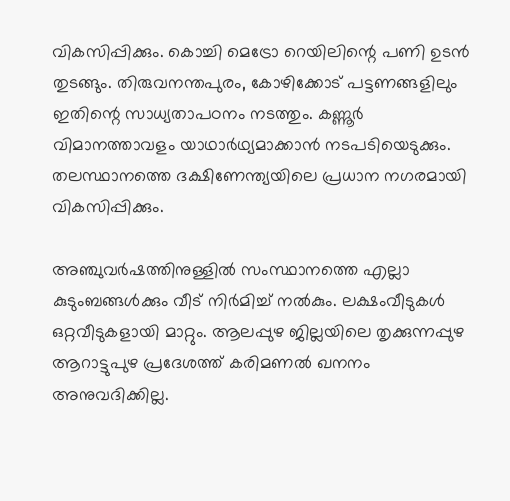വികസിപ്പിക്കും. കൊച്ചി മെട്രോ റെയിലിന്റെ പണി ഉടന്‍ തുടങ്ങും. തിരുവനന്തപുരം, കോഴിക്കോട് പട്ടണങ്ങളിലും ഇതിന്റെ സാധ്യതാപഠനം നടത്തും. കണ്ണൂര്‍ വിമാനത്താവളം യാഥാര്‍ഥ്യമാക്കാന്‍ നടപടിയെടുക്കും. തലസ്ഥാനത്തെ ദക്ഷിണേന്ത്യയിലെ പ്രധാന നഗരമായി വികസിപ്പിക്കും.

അഞ്ചുവര്‍ഷത്തിനുള്ളില്‍ സംസ്ഥാനത്തെ എല്ലാ കുടുംബങ്ങള്‍ക്കും വീട് നിര്‍മിച്ച് നല്‍കും. ലക്ഷംവീടുകള്‍ ഒറ്റവീടുകളായി മാറ്റും. ആലപ്പുഴ ജില്ലയിലെ തൃക്കുന്നപ്പുഴ ആറാട്ടുപുഴ പ്രദേശത്ത് കരിമണല്‍ ഖനനം അനുവദിക്കില്ല.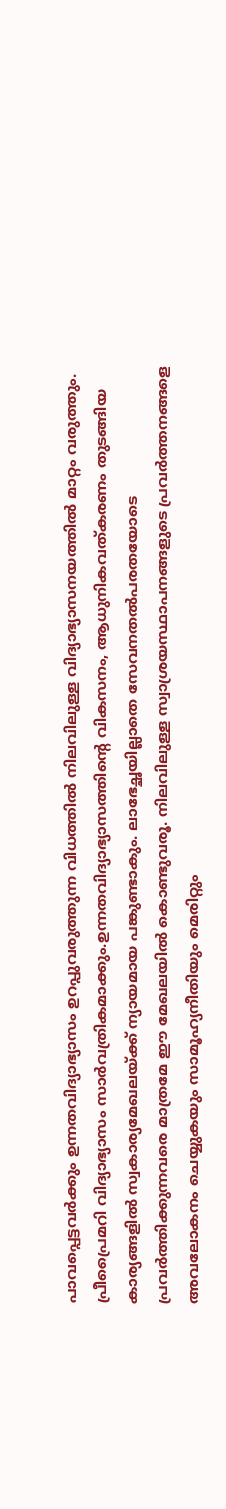പാവപ്പെട്ടവര്‍ക്കും ഉന്നതവിദ്യാഭ്യാസം ഉറപ്പുവരുത്തുന്ന വിധത്തില്‍ നിലവിലുള്ള വിദ്യാഭ്യാസനയത്തില്‍ മാറ്റം വരുത്തും. പ്രീപ്രൈമറി വിദ്യാഭ്യാസം സാര്‍വത്രികമാക്കും.ഉന്നതവിദ്യാഭ്യാസത്തിന്റെ വികസനം, ആധുനികവത്കരണം തുടങ്ങിയ കാര്യങ്ങളില്‍ സ്വകാര്യമേഖലയ്ക്ക് ന്യായമായ പങ്കുണ്ടാകും. ലാഭേച്ഛയില്ലാതെ സേവനതല്‍പരതയോടെ പ്രവര്‍ത്തിക്കുന്നവരെ മാത്രമേ ഈ മേഖലയില്‍ കൊണ്ടുവരൂ. നിലവിലുള്ള സ്വാശ്രയസ്ഥാപനങ്ങളുടെ പ്രവര്‍ത്തനങ്ങളെ അവലോകനം ചെയ്യുകയും സാമൂഹ്യനീതിയും മെരിറ്റും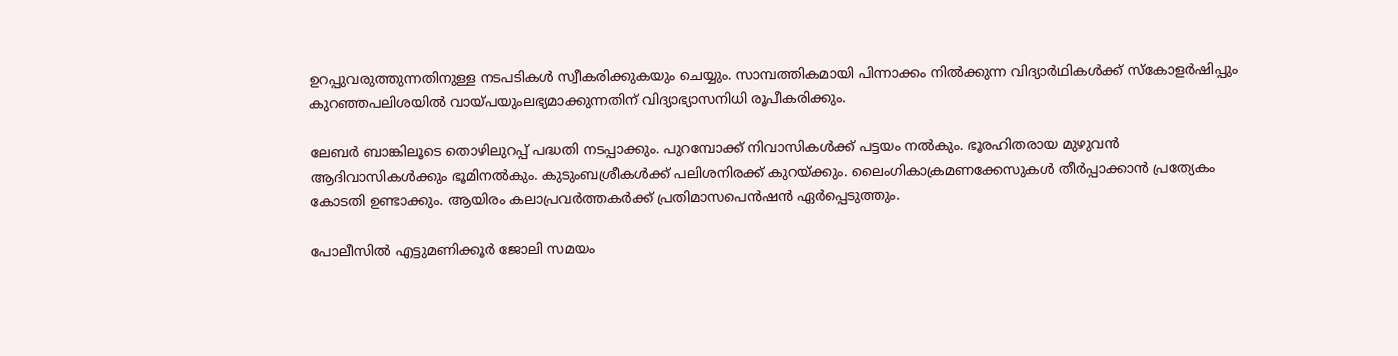ഉറപ്പുവരുത്തുന്നതിനുള്ള നടപടികള്‍ സ്വീകരിക്കുകയും ചെയ്യും. സാമ്പത്തികമായി പിന്നാക്കം നില്‍ക്കുന്ന വിദ്യാര്‍ഥികള്‍ക്ക് സ്കോളര്‍ഷിപ്പും കുറഞ്ഞപലിശയില്‍ വായ്പയുംലഭ്യമാക്കുന്നതിന് വിദ്യാഭ്യാസനിധി രൂപീകരിക്കും.

ലേബര്‍ ബാങ്കിലൂടെ തൊഴിലുറപ്പ് പദ്ധതി നടപ്പാക്കും. പുറമ്പോക്ക് നിവാസികള്‍ക്ക് പട്ടയം നല്‍കും. ഭൂരഹിതരായ മുഴുവന്‍ ആദിവാസികള്‍ക്കും ഭൂമിനല്‍കും. കുടുംബശ്രീകള്‍ക്ക് പലിശനിരക്ക് കുറയ്ക്കും. ലൈംഗികാക്രമണക്കേസുകള്‍ തീര്‍പ്പാക്കാന്‍ പ്രത്യേകം കോടതി ഉണ്ടാക്കും. ആയിരം കലാപ്രവര്‍ത്തകര്‍ക്ക് പ്രതിമാസപെന്‍ഷന്‍ ഏര്‍പ്പെടുത്തും.

പോലീസില്‍ എട്ടുമണിക്കൂര്‍ ജോലി സമയം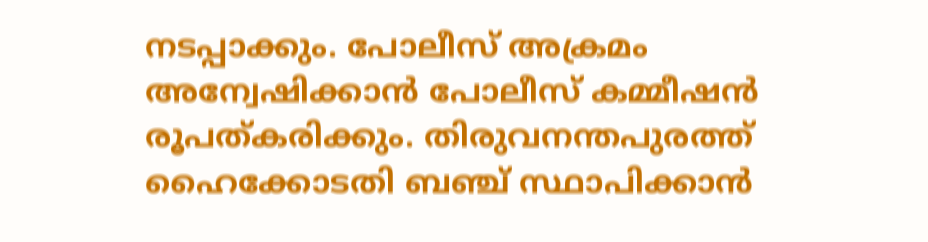നടപ്പാക്കും. പോലീസ് അക്രമം അന്വേഷിക്കാന്‍ പോലീസ് കമ്മീഷന്‍ രൂപത്കരിക്കും. തിരുവനന്തപുരത്ത് ഹൈക്കോടതി ബഞ്ച് സ്ഥാപിക്കാന്‍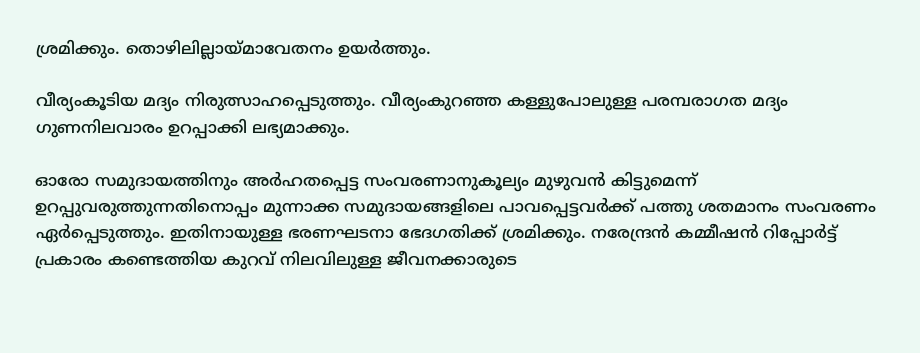ശ്രമിക്കും. തൊഴിലില്ലായ്മാവേതനം ഉയര്‍ത്തും.

വീര്യംകൂടിയ മദ്യം നിരുത്സാഹപ്പെടുത്തും. വീര്യംകുറഞ്ഞ കള്ളുപോലുള്ള പരമ്പരാഗത മദ്യം ഗുണനിലവാരം ഉറപ്പാക്കി ലഭ്യമാക്കും.

ഓരോ സമുദായത്തിനും അര്‍ഹതപ്പെട്ട സംവരണാനുകൂല്യം മുഴുവന്‍ കിട്ടുമെന്ന് ഉറപ്പുവരുത്തുന്നതിനൊപ്പം മുന്നാക്ക സമുദായങ്ങളിലെ പാവപ്പെട്ടവര്‍ക്ക് പത്തു ശതമാനം സംവരണം ഏര്‍പ്പെടുത്തും. ഇതിനായുള്ള ഭരണഘടനാ ഭേദഗതിക്ക് ശ്രമിക്കും. നരേന്ദ്രന്‍ കമ്മീഷന്‍ റിപ്പോര്‍ട്ട് പ്രകാരം കണ്ടെത്തിയ കുറവ് നിലവിലുള്ള ജീവനക്കാരുടെ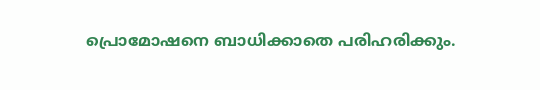പ്രൊമോഷനെ ബാധിക്കാതെ പരിഹരിക്കും.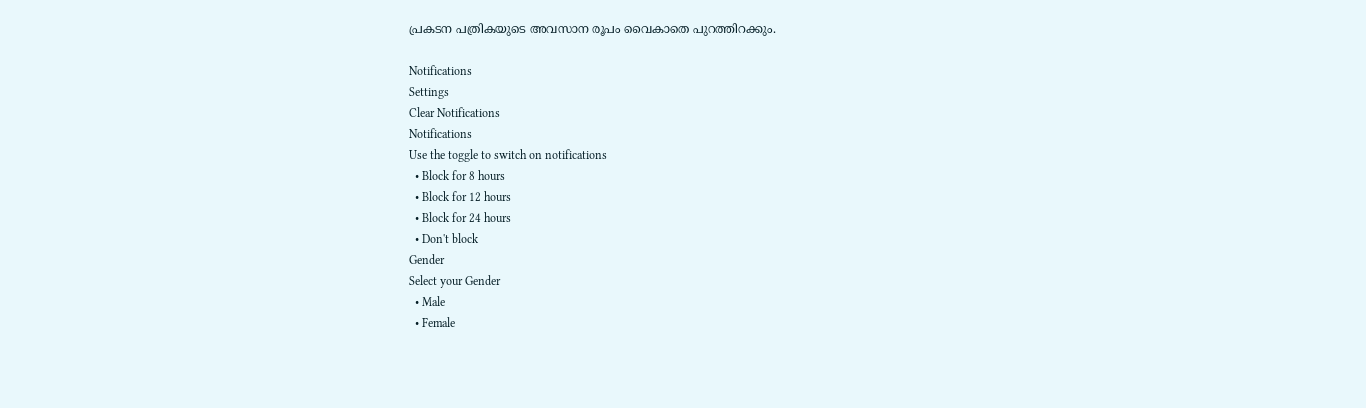പ്രകടന പത്രികയുടെ അവസാന രൂപം വൈകാതെ പുറത്തിറക്കും.

Notifications
Settings
Clear Notifications
Notifications
Use the toggle to switch on notifications
  • Block for 8 hours
  • Block for 12 hours
  • Block for 24 hours
  • Don't block
Gender
Select your Gender
  • Male
  • Female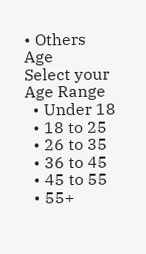• Others
Age
Select your Age Range
  • Under 18
  • 18 to 25
  • 26 to 35
  • 36 to 45
  • 45 to 55
  • 55+